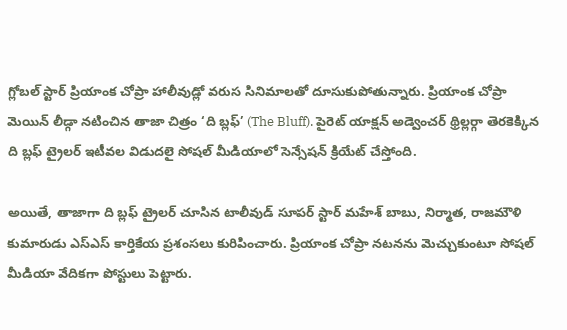గ్లోబల్ స్టార్ ప్రియాంక చోప్రా హాలీవుడ్లో వరుస సినిమాలతో దూసుకుపోతున్నారు. ప్రియాంక చోప్రా మెయిన్ లీడ్గా నటించిన తాజా చిత్రం ‘ది బ్లఫ్’ (The Bluff). పైరెట్ యాక్షన్ అడ్వెంచర్ థ్రిల్లర్గా తెరకెక్కిన ది బ్లఫ్ ట్రైలర్ ఇటీవల విడుదలై సోషల్ మీడియాలో సెన్సేషన్ క్రియేట్ చేస్తోంది.

అయితే, తాజాగా ది బ్లఫ్ ట్రైలర్ చూసిన టాలీవుడ్ సూపర్ స్టార్ మహేశ్ బాబు, నిర్మాత, రాజమౌళి కుమారుడు ఎస్ఎస్ కార్తికేయ ప్రశంసలు కురిపించారు. ప్రియాంక చోప్రా నటనను మెచ్చుకుంటూ సోషల్ మీడియా వేదికగా పోస్టులు పెట్టారు.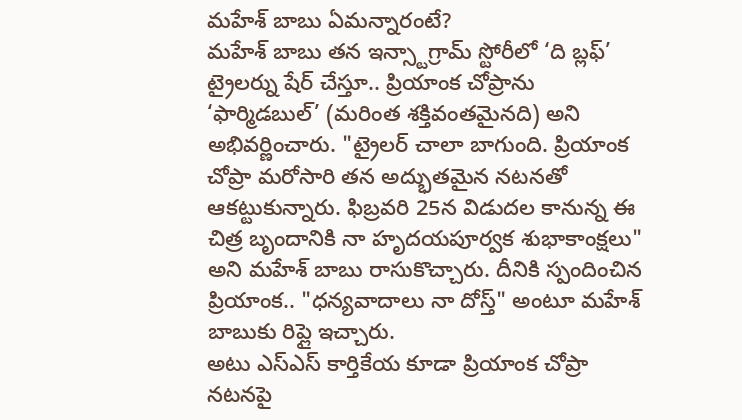మహేశ్ బాబు ఏమన్నారంటే?
మహేశ్ బాబు తన ఇన్స్టాగ్రామ్ స్టోరీలో ‘ది బ్లఫ్’ ట్రైలర్ను షేర్ చేస్తూ.. ప్రియాంక చోప్రాను ‘ఫార్మిడబుల్’ (మరింత శక్తివంతమైనది) అని అభివర్ణించారు. "ట్రైలర్ చాలా బాగుంది. ప్రియాంక చోప్రా మరోసారి తన అద్భుతమైన నటనతో ఆకట్టుకున్నారు. ఫిబ్రవరి 25న విడుదల కానున్న ఈ చిత్ర బృందానికి నా హృదయపూర్వక శుభాకాంక్షలు" అని మహేశ్ బాబు రాసుకొచ్చారు. దీనికి స్పందించిన ప్రియాంక.. "ధన్యవాదాలు నా దోస్త్" అంటూ మహేశ్ బాబుకు రిప్లై ఇచ్చారు.
అటు ఎస్ఎస్ కార్తికేయ కూడా ప్రియాంక చోప్రా నటనపై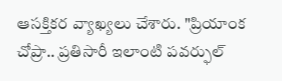ఆసక్తికర వ్యాఖ్యలు చేశారు. "ప్రియాంక చోప్రా.. ప్రతిసారీ ఇలాంటి పవర్ఫుల్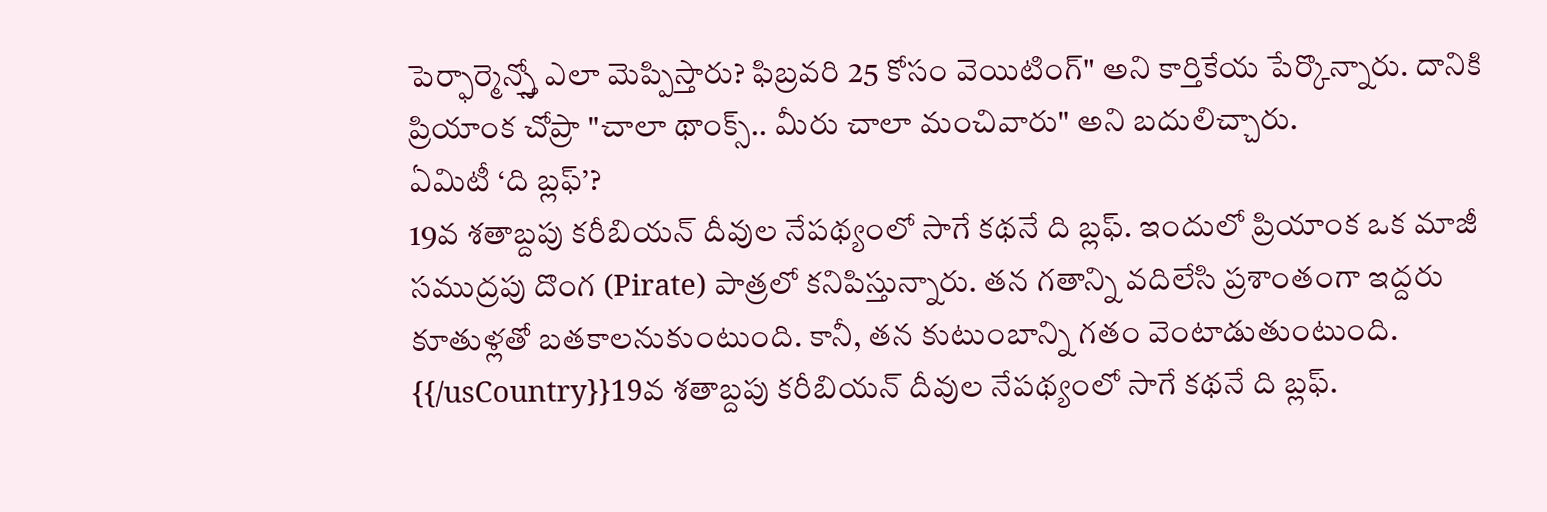పెర్ఫార్మెన్స్తో ఎలా మెప్పిస్తారు? ఫిబ్రవరి 25 కోసం వెయిటింగ్" అని కార్తికేయ పేర్కొన్నారు. దానికి ప్రియాంక చోప్రా "చాలా థాంక్స్.. మీరు చాలా మంచివారు" అని బదులిచ్చారు.
ఏమిటీ ‘ది బ్లఫ్’?
19వ శతాబ్దపు కరీబియన్ దీవుల నేపథ్యంలో సాగే కథనే ది బ్లఫ్. ఇందులో ప్రియాంక ఒక మాజీ సముద్రపు దొంగ (Pirate) పాత్రలో కనిపిస్తున్నారు. తన గతాన్ని వదిలేసి ప్రశాంతంగా ఇద్దరు కూతుళ్లతో బతకాలనుకుంటుంది. కానీ, తన కుటుంబాన్ని గతం వెంటాడుతుంటుంది.
{{/usCountry}}19వ శతాబ్దపు కరీబియన్ దీవుల నేపథ్యంలో సాగే కథనే ది బ్లఫ్.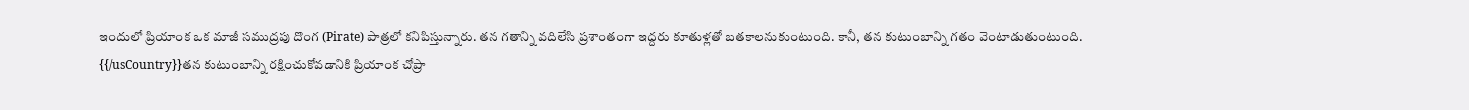ఇందులో ప్రియాంక ఒక మాజీ సముద్రపు దొంగ (Pirate) పాత్రలో కనిపిస్తున్నారు. తన గతాన్ని వదిలేసి ప్రశాంతంగా ఇద్దరు కూతుళ్లతో బతకాలనుకుంటుంది. కానీ, తన కుటుంబాన్ని గతం వెంటాడుతుంటుంది.
{{/usCountry}}తన కుటుంబాన్ని రక్షించుకోవడానికి ప్రియాంక చోప్రా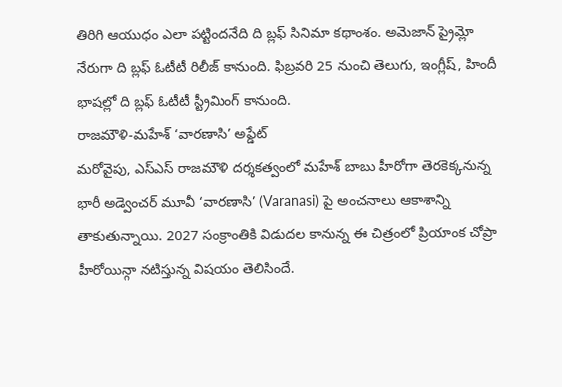తిరిగి ఆయుధం ఎలా పట్టిందనేది ది బ్లఫ్ సినిమా కథాంశం. అమెజాన్ ప్రైమ్లో నేరుగా ది బ్లఫ్ ఓటీటీ రిలీజ్ కానుంది. ఫిబ్రవరి 25 నుంచి తెలుగు, ఇంగ్లీష్, హిందీ భాషల్లో ది బ్లఫ్ ఓటీటీ స్ట్రీమింగ్ కానుంది.
రాజమౌళి-మహేశ్ ‘వారణాసి’ అప్డేట్
మరోవైపు, ఎస్ఎస్ రాజమౌళి దర్శకత్వంలో మహేశ్ బాబు హీరోగా తెరకెక్కనున్న భారీ అడ్వెంచర్ మూవీ ‘వారణాసి’ (Varanasi) పై అంచనాలు ఆకాశాన్ని తాకుతున్నాయి. 2027 సంక్రాంతికి విడుదల కానున్న ఈ చిత్రంలో ప్రియాంక చోప్రా హీరోయిన్గా నటిస్తున్న విషయం తెలిసిందే.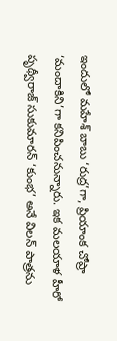ఇందులో మహేశ్ బాబు ‘రుద్ర’గా, ప్రియాంక చోప్రా ‘మందాకిని’గా కనిపించనున్నారు. ఇక మలయాళ హీరో పృథ్వీరాజ్ సుకుమారన్ ‘కుంభ’ అనే విలన్ పాత్రను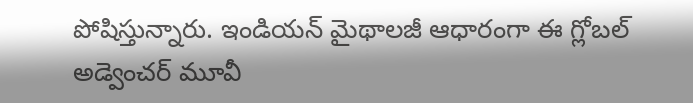పోషిస్తున్నారు. ఇండియన్ మైథాలజీ ఆధారంగా ఈ గ్లోబల్ అడ్వెంచర్ మూవీ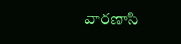వారణాసి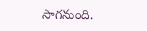సాగనుంది.